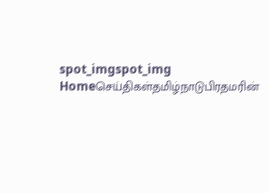spot_imgspot_img
Homeசெய்திகள்தமிழ்நாடுபிரதமரின்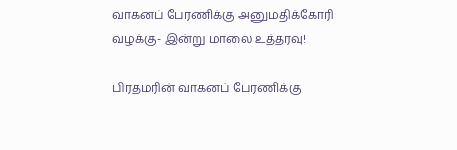வாகனப் பேரணிக்கு அனுமதிக்கோரி வழக்கு- இன்று மாலை உத்தரவு!

பிரதமரின் வாகனப் பேரணிக்கு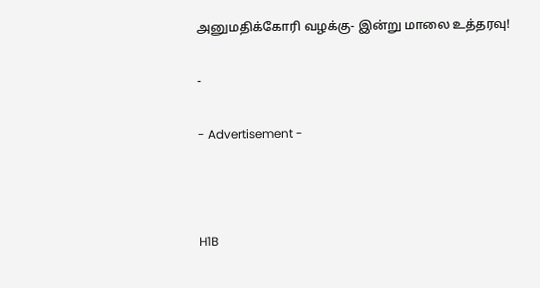அனுமதிக்கோரி வழக்கு- இன்று மாலை உத்தரவு!

-

- Advertisement -



H1B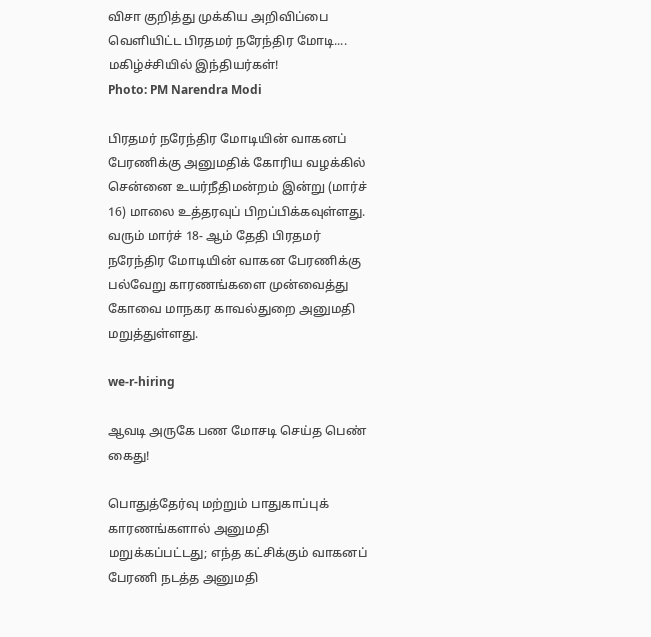விசா குறித்து முக்கிய அறிவிப்பை வெளியிட்ட பிரதமர் நரேந்திர மோடி.... மகிழ்ச்சியில் இந்தியர்கள்!
Photo: PM Narendra Modi

பிரதமர் நரேந்திர மோடியின் வாகனப் பேரணிக்கு அனுமதிக் கோரிய வழக்கில் சென்னை உயர்நீதிமன்றம் இன்று (மார்ச் 16) மாலை உத்தரவுப் பிறப்பிக்கவுள்ளது. வரும் மார்ச் 18- ஆம் தேதி பிரதமர் நரேந்திர மோடியின் வாகன பேரணிக்கு பல்வேறு காரணங்களை முன்வைத்து கோவை மாநகர காவல்துறை அனுமதி மறுத்துள்ளது.

we-r-hiring

ஆவடி அருகே பண மோசடி செய்த பெண் கைது!

பொதுத்தேர்வு மற்றும் பாதுகாப்புக் காரணங்களால் அனுமதி மறுக்கப்பட்டது; எந்த கட்சிக்கும் வாகனப் பேரணி நடத்த அனுமதி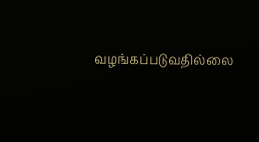வழங்கப்படுவதில்லை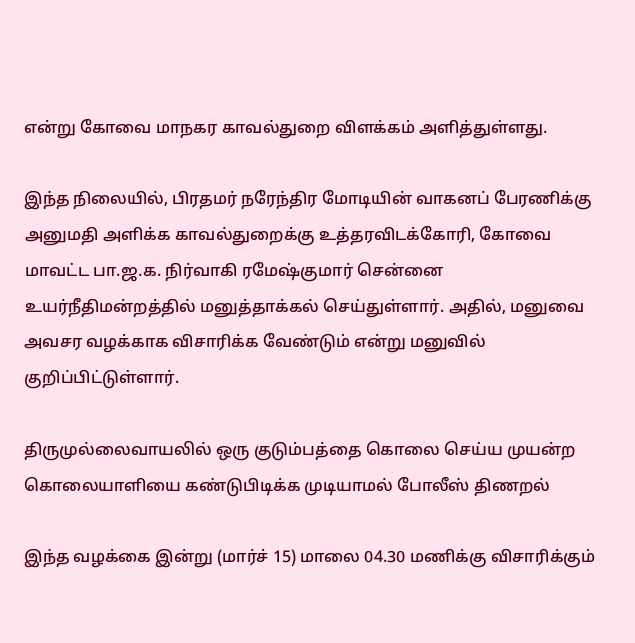என்று கோவை மாநகர காவல்துறை விளக்கம் அளித்துள்ளது.

இந்த நிலையில், பிரதமர் நரேந்திர மோடியின் வாகனப் பேரணிக்கு அனுமதி அளிக்க காவல்துறைக்கு உத்தரவிடக்கோரி, கோவை மாவட்ட பா.ஜ.க. நிர்வாகி ரமேஷ்குமார் சென்னை உயர்நீதிமன்றத்தில் மனுத்தாக்கல் செய்துள்ளார். அதில், மனுவை அவசர வழக்காக விசாரிக்க வேண்டும் என்று மனுவில் குறிப்பிட்டுள்ளார்.

திருமுல்லைவாயலில் ஒரு குடும்பத்தை கொலை செய்ய முயன்ற கொலையாளியை கண்டுபிடிக்க முடியாமல் போலீஸ் திணறல்

இந்த வழக்கை இன்று (மார்ச் 15) மாலை 04.30 மணிக்கு விசாரிக்கும்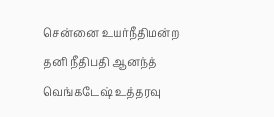சென்னை உயர்நீதிமன்ற தனி நீதிபதி ஆனந்த் வெங்கடேஷ் உத்தரவு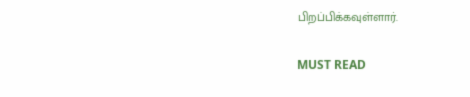பிறப்பிக்கவுள்ளார்.

MUST READ